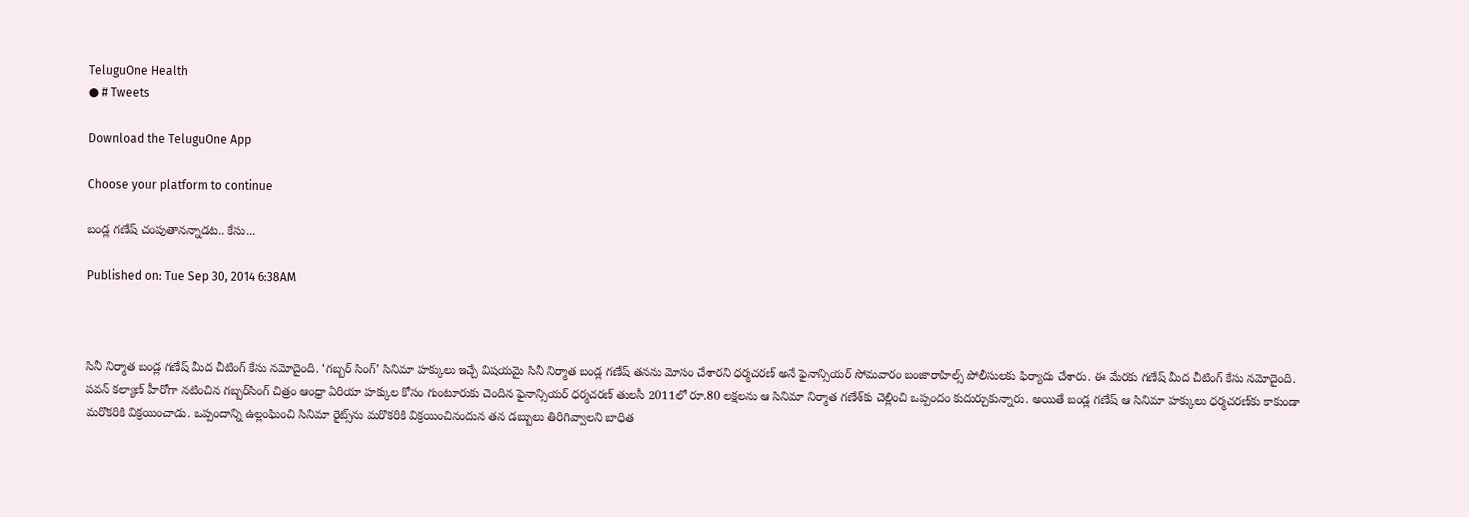TeluguOne Health
● # Tweets

Download the TeluguOne App

Choose your platform to continue

బండ్ల గణేష్ చంపుతానన్నాడట.. కేసు...

Published on: Tue Sep 30, 2014 6:38AM



సినీ నిర్మాత బండ్ల గణేష్ మీద చీటింగ్ కేసు నమోదైంది. ‘గబ్బర్ సింగ్’ సినిమా హక్కులు ఇచ్చే విషయమై సినీ నిర్మాత బండ్ల గణేష్ తనను మోసం చేశారని ధర్మచరణ్ అనే ఫైనాన్సియర్ సోమవారం బంజారాహిల్స్ పోలీసులకు ఫిర్యాదు చేశారు. ఈ మేరకు గణేష్ మీద చీటింగ్ కేసు నమోదైంది. పవన్ కల్యాణ్ హీరోగా నటించిన గబ్బర్‌సింగ్ చిత్రం ఆంధ్రా ఏరియా హక్కుల కోసం గుంటూరుకు చెందిన ఫైనాన్సియర్ ధర్మచరణ్ తులసీ 2011లో రూ.80 లక్షలను ఆ సినిమా నిర్మాత గణేశ్‌కు చెల్లించి ఒప్పందం కుదుర్చుకున్నారు. అయితే బండ్ల గణేష్ ఆ సినిమా హక్కులు ధర్మచరణ్‌కు కాకుండా మరొకరికి విక్రయించాడు. ఒప్పందాన్ని ఉల్లంఘించి సినిమా రైట్స్‌ను మరొకరికి విక్రయించినందున తన డబ్బులు తిరిగివ్వాలని బాధిత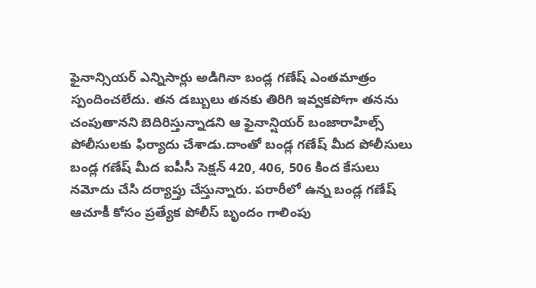ఫైనాన్సియర్ ఎన్నిసార్లు అడిగినా బండ్ల గణేష్ ఎంతమాత్రం స్పందించలేదు. తన డబ్బులు తనకు తిరిగి ఇవ్వకపోగా తనను చంపుతానని బెదిరిస్తున్నాడని ఆ ఫైనాన్షియర్ బంజారాహిల్స్ పోలీసులకు ఫిర్యాదు చేశాడు.దాంతో బండ్ల గణేష్ మీద పోలీసులు బండ్ల గణేష్ మీద ఐపీసీ సెక్షన్ 420, 406, 506 కింద కేసులు నమోదు చేసి దర్యాప్తు చేస్తున్నారు. పరారీలో ఉన్న బండ్ల గణేష్ ఆచూకీ కోసం ప్రత్యేక పోలీస్ బృందం గాలింపు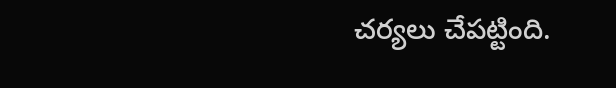చర్యలు చేపట్టింది.